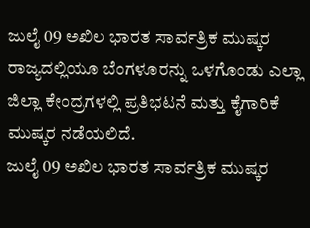ಜುಲೈ 09 ಅಖಿಲ ಭಾರತ ಸಾರ್ವತ್ರಿಕ ಮುಷ್ಕರ ರಾಜ್ಯದಲ್ಲಿಯೂ ಬೆಂಗಳೂರನ್ನು ಒಳಗೊಂಡು ಎಲ್ಲಾ ಜಿಲ್ಲಾ ಕೇಂದ್ರಗಳಲ್ಲಿ ಪ್ರತಿಭಟನೆ ಮತ್ತು ಕೈಗಾರಿಕೆ ಮುಷ್ಕರ ನಡೆಯಲಿದೆ.
ಜುಲೈ 09 ಅಖಿಲ ಭಾರತ ಸಾರ್ವತ್ರಿಕ ಮುಷ್ಕರ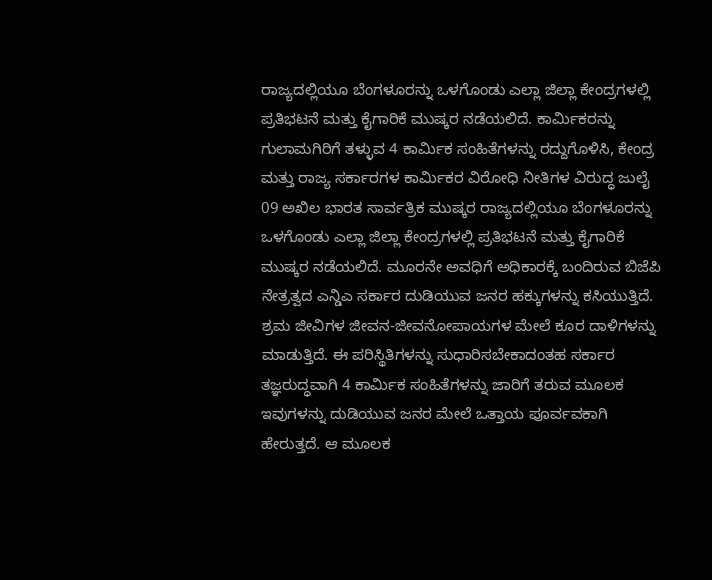ರಾಜ್ಯದಲ್ಲಿಯೂ ಬೆಂಗಳೂರನ್ನು ಒಳಗೊಂಡು ಎಲ್ಲಾ ಜಿಲ್ಲಾ ಕೇಂದ್ರಗಳಲ್ಲಿ ಪ್ರತಿಭಟನೆ ಮತ್ತು ಕೈಗಾರಿಕೆ ಮುಷ್ಕರ ನಡೆಯಲಿದೆ. ಕಾರ್ಮಿಕರನ್ನು ಗುಲಾಮಗಿರಿಗೆ ತಳ್ಳುವ 4 ಕಾರ್ಮಿಕ ಸಂಹಿತೆಗಳನ್ನು ರದ್ದುಗೊಳಿಸಿ, ಕೇಂದ್ರ ಮತ್ತು ರಾಜ್ಯ ಸರ್ಕಾರಗಳ ಕಾರ್ಮಿಕರ ವಿರೋಧಿ ನೀತಿಗಳ ವಿರುದ್ಧ ಜುಲೈ 09 ಅಖಿಲ ಭಾರತ ಸಾರ್ವತ್ರಿಕ ಮುಷ್ಕರ ರಾಜ್ಯದಲ್ಲಿಯೂ ಬೆಂಗಳೂರನ್ನು ಒಳಗೊಂಡು ಎಲ್ಲಾ ಜಿಲ್ಲಾ ಕೇಂದ್ರಗಳಲ್ಲಿ ಪ್ರತಿಭಟನೆ ಮತ್ತು ಕೈಗಾರಿಕೆ ಮುಷ್ಕರ ನಡೆಯಲಿದೆ. ಮೂರನೇ ಅವಧಿಗೆ ಅಧಿಕಾರಕ್ಕೆ ಬಂದಿರುವ ಬಿಜೆಪಿ ನೇತ್ರತ್ವದ ಎನ್ಡಿಎ ಸರ್ಕಾರ ದುಡಿಯುವ ಜನರ ಹಕ್ಕುಗಳನ್ನು ಕಸಿಯುತ್ತಿದೆ. ಶ್ರಮ ಜೀವಿಗಳ ಜೀವನ-ಜೀವನೋಪಾಯಗಳ ಮೇಲೆ ಕೂರ ದಾಳಿಗಳನ್ನು ಮಾಡುತ್ತಿದೆ. ಈ ಪರಿಸ್ಥಿತಿಗಳನ್ನು ಸುಧಾರಿಸಬೇಕಾದಂತಹ ಸರ್ಕಾರ ತಜ್ಞರುದ್ಧವಾಗಿ 4 ಕಾರ್ಮಿಕ ಸಂಹಿತೆಗಳನ್ನು ಜಾರಿಗೆ ತರುವ ಮೂಲಕ ಇವುಗಳನ್ನು ದುಡಿಯುವ ಜನರ ಮೇಲೆ ಒತ್ತಾಯ ಪೂರ್ವವಕಾಗಿ ಹೇರುತ್ತದೆ. ಆ ಮೂಲಕ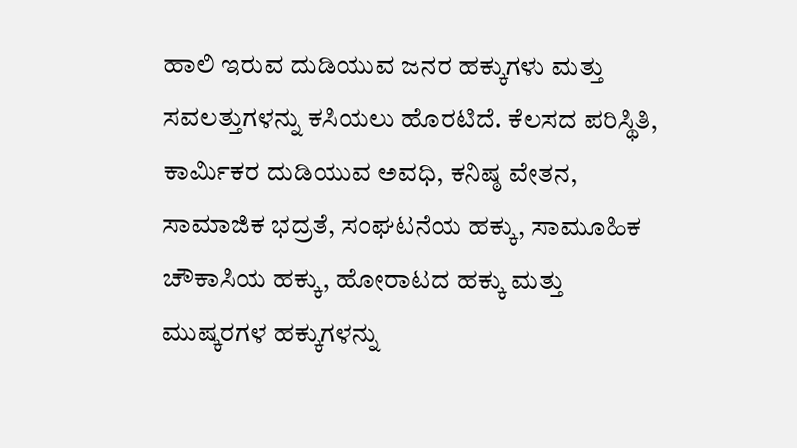ಹಾಲಿ ಇರುವ ದುಡಿಯುವ ಜನರ ಹಕ್ಕುಗಳು ಮತ್ತು ಸವಲತ್ತುಗಳನ್ನು ಕಸಿಯಲು ಹೊರಟಿದೆ. ಕೆಲಸದ ಪರಿಸ್ಥಿತಿ, ಕಾರ್ಮಿಕರ ದುಡಿಯುವ ಅವಧಿ, ಕನಿಷ್ಠ ವೇತನ, ಸಾಮಾಜಿಕ ಭದ್ರತೆ, ಸಂಘಟನೆಯ ಹಕ್ಕು, ಸಾಮೂಹಿಕ ಚೌಕಾಸಿಯ ಹಕ್ಕು, ಹೋರಾಟದ ಹಕ್ಕು ಮತ್ತು ಮುಷ್ಕರಗಳ ಹಕ್ಕುಗಳನ್ನು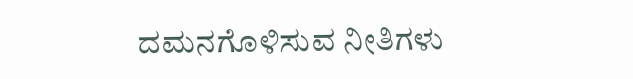ದಮನಗೊಳಿಸುವ ನೀತಿಗಳು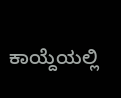ಕಾಯ್ದೆಯಲ್ಲಿ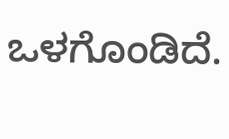ಒಳಗೊಂಡಿದೆ.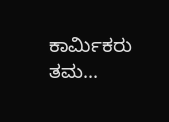ಕಾರ್ಮಿಕರು ತಮ...